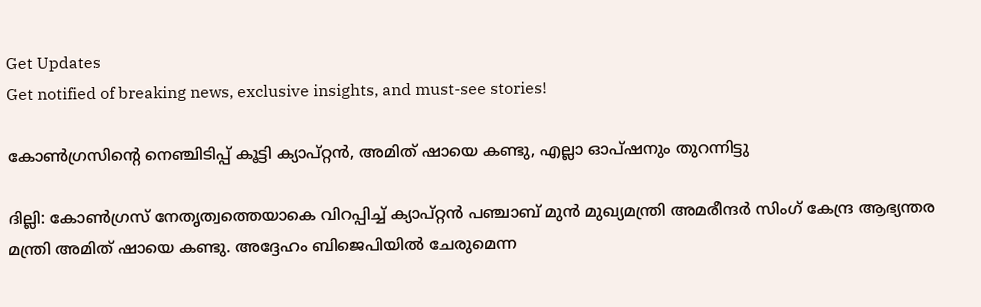Get Updates
Get notified of breaking news, exclusive insights, and must-see stories!

കോണ്‍ഗ്രസിന്റെ നെഞ്ചിടിപ്പ് കൂട്ടി ക്യാപ്റ്റന്‍, അമിത് ഷായെ കണ്ടു, എല്ലാ ഓപ്ഷനും തുറന്നിട്ടു

ദില്ലി: കോണ്‍ഗ്രസ് നേതൃത്വത്തെയാകെ വിറപ്പിച്ച് ക്യാപ്റ്റന്‍ പഞ്ചാബ് മുന്‍ മുഖ്യമന്ത്രി അമരീന്ദര്‍ സിംഗ് കേന്ദ്ര ആഭ്യന്തര മന്ത്രി അമിത് ഷായെ കണ്ടു. അദ്ദേഹം ബിജെപിയില്‍ ചേരുമെന്ന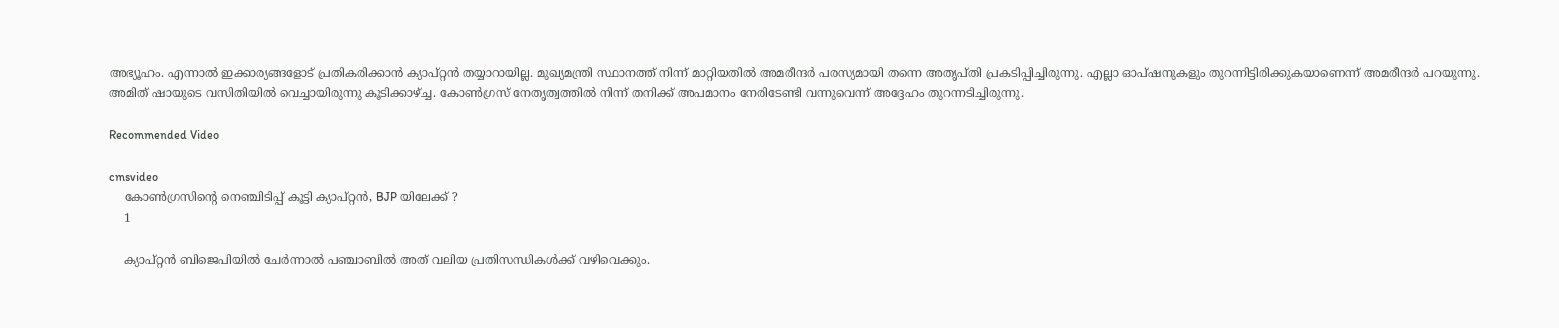അഭ്യൂഹം. എന്നാല്‍ ഇക്കാര്യങ്ങളോട് പ്രതികരിക്കാന്‍ ക്യാപ്റ്റന്‍ തയ്യാറായില്ല. മുഖ്യമന്ത്രി സ്ഥാനത്ത് നിന്ന് മാറ്റിയതില്‍ അമരീന്ദര്‍ പരസ്യമായി തന്നെ അതൃപ്തി പ്രകടിപ്പിച്ചിരുന്നു. എല്ലാ ഓപ്ഷനുകളും തുറന്നിട്ടിരിക്കുകയാണെന്ന് അമരീന്ദര്‍ പറയുന്നു. അമിത് ഷായുടെ വസിതിയില്‍ വെച്ചായിരുന്നു കൂടിക്കാഴ്ച്ച. കോണ്‍ഗ്രസ് നേതൃത്വത്തില്‍ നിന്ന് തനിക്ക് അപമാനം നേരിടേണ്ടി വന്നുവെന്ന് അദ്ദേഹം തുറന്നടിച്ചിരുന്നു.

Recommended Video

cmsvideo
    കോണ്‍ഗ്രസിന്റെ നെഞ്ചിടിപ്പ് കൂട്ടി ക്യാപ്റ്റന്‍, BJP യിലേക്ക് ?
    1

    ക്യാപ്റ്റന്‍ ബിജെപിയില്‍ ചേര്‍ന്നാല്‍ പഞ്ചാബില്‍ അത് വലിയ പ്രതിസന്ധികള്‍ക്ക് വഴിവെക്കും.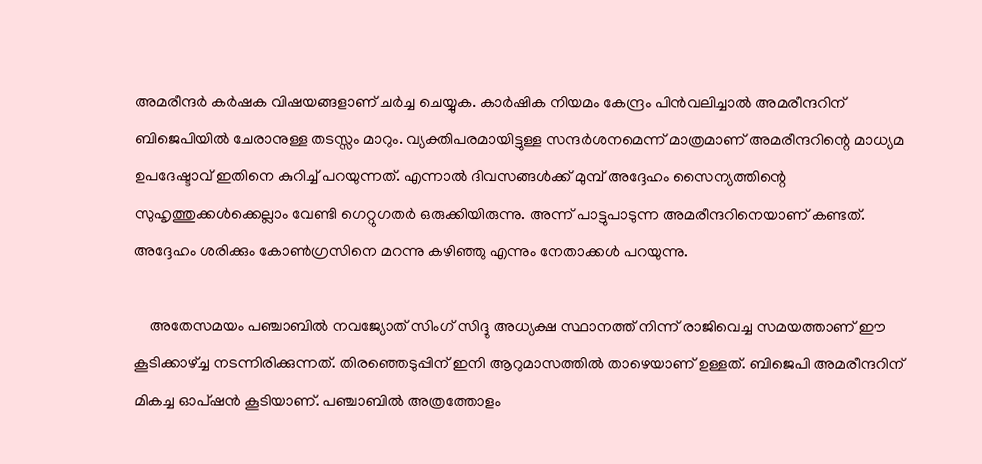അമരീന്ദര്‍ കര്‍ഷക വിഷയങ്ങളാണ് ചര്‍ച്ച ചെയ്യുക. കാര്‍ഷിക നിയമം കേന്ദ്രം പിന്‍വലിച്ചാല്‍ അമരീന്ദറിന് ബിജെപിയില്‍ ചേരാനുള്ള തടസ്സം മാറും. വ്യക്തിപരമായിട്ടുള്ള സന്ദര്‍ശനമെന്ന് മാത്രമാണ് അമരീന്ദറിന്റെ മാധ്യമ ഉപദേഷ്ടാവ് ഇതിനെ കുറിച്ച് പറയുന്നത്. എന്നാല്‍ ദിവസങ്ങള്‍ക്ക് മുമ്പ് അദ്ദേഹം സൈന്യത്തിന്റെ സുഹൃത്തുക്കള്‍ക്കെല്ലാം വേണ്ടി ഗെറ്റുഗതര്‍ ഒരുക്കിയിരുന്നു. അന്ന് പാട്ടുപാടുന്ന അമരീന്ദറിനെയാണ് കണ്ടത്. അദ്ദേഹം ശരിക്കും കോണ്‍ഗ്രസിനെ മറന്നു കഴിഞ്ഞു എന്നും നേതാക്കള്‍ പറയുന്നു.

    അതേസമയം പഞ്ചാബില്‍ നവജ്യോത് സിംഗ് സിദ്ദു അധ്യക്ഷ സ്ഥാനത്ത് നിന്ന് രാജിവെച്ച സമയത്താണ് ഈ കൂടിക്കാഴ്ച്ച നടന്നിരിക്കുന്നത്. തിരഞ്ഞെടുപ്പിന് ഇനി ആറുമാസത്തില്‍ താഴെയാണ് ഉള്ളത്. ബിജെപി അമരീന്ദറിന് മികച്ച ഓപ്ഷന്‍ കൂടിയാണ്. പഞ്ചാബില്‍ അത്രത്തോളം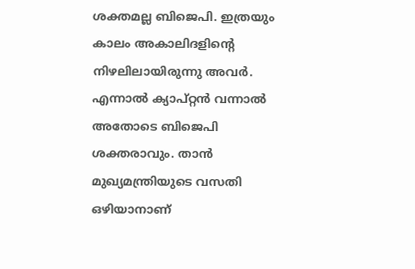ശക്തമല്ല ബിജെപി. ഇത്രയും കാലം അകാലിദളിന്റെ നിഴലിലായിരുന്നു അവര്‍. എന്നാല്‍ ക്യാപ്റ്റന്‍ വന്നാല്‍ അതോടെ ബിജെപി ശക്തരാവും. താന്‍ മുഖ്യമന്ത്രിയുടെ വസതി ഒഴിയാനാണ്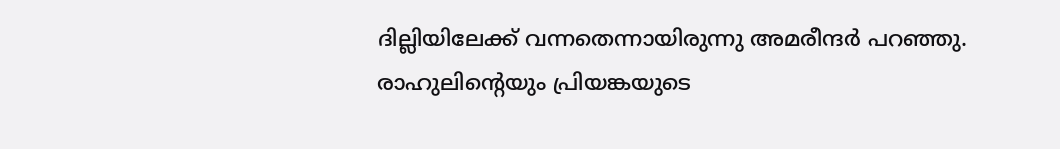ദില്ലിയിലേക്ക് വന്നതെന്നായിരുന്നു അമരീന്ദര്‍ പറഞ്ഞു. രാഹുലിന്റെയും പ്രിയങ്കയുടെ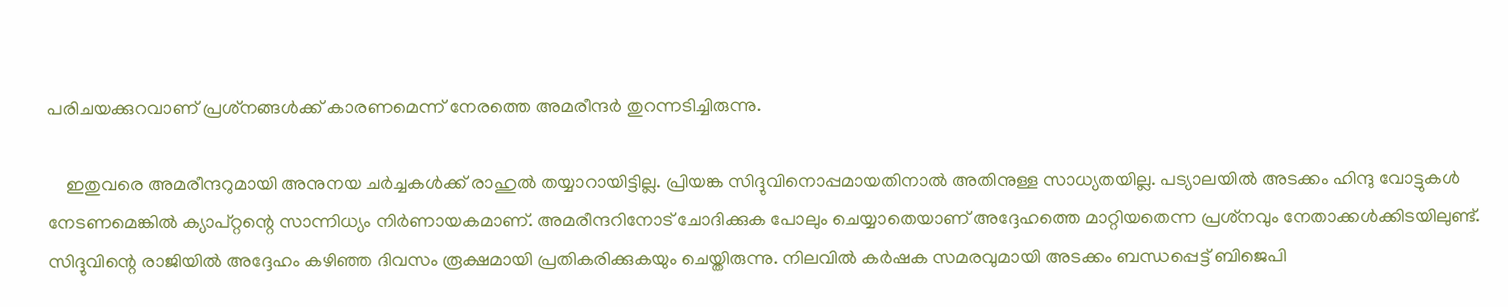പരിചയക്കുറവാണ് പ്രശ്‌നങ്ങള്‍ക്ക് കാരണമെന്ന് നേരത്തെ അമരീന്ദര്‍ തുറന്നടിച്ചിരുന്നു.

    ഇതുവരെ അമരീന്ദറുമായി അനുനയ ചര്‍ച്ചകള്‍ക്ക് രാഹുല്‍ തയ്യാറായിട്ടില്ല. പ്രിയങ്ക സിദ്ദുവിനൊപ്പമായതിനാല്‍ അതിനുള്ള സാധ്യതയില്ല. പട്യാലയില്‍ അടക്കം ഹിന്ദു വോട്ടുകള്‍ നേടണമെങ്കില്‍ ക്യാപ്റ്റന്റെ സാന്നിധ്യം നിര്‍ണായകമാണ്. അമരീന്ദറിനോട് ചോദിക്കുക പോലും ചെയ്യാതെയാണ് അദ്ദേഹത്തെ മാറ്റിയതെന്ന പ്രശ്‌നവും നേതാക്കള്‍ക്കിടയിലുണ്ട്. സിദ്ദുവിന്റെ രാജിയില്‍ അദ്ദേഹം കഴിഞ്ഞ ദിവസം രൂക്ഷമായി പ്രതികരിക്കുകയും ചെയ്തിരുന്നു. നിലവില്‍ കര്‍ഷക സമരവുമായി അടക്കം ബന്ധപ്പെട്ട് ബിജെപി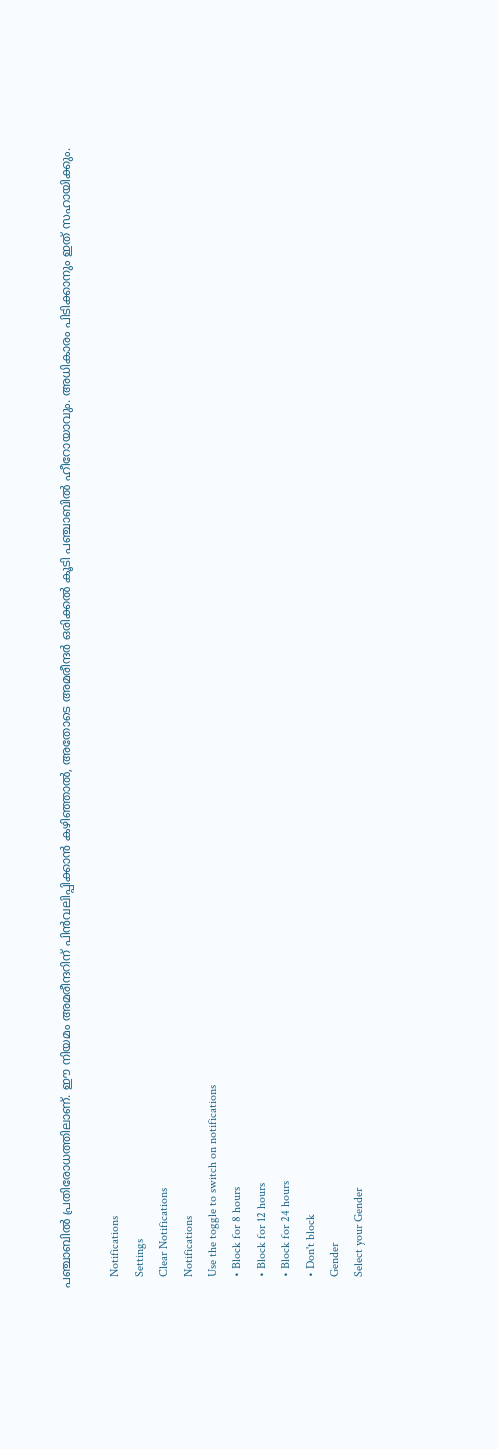പഞ്ചാബില്‍ പ്രതിരോധത്തിലാണ്. ഈ നിയമം അമരീന്ദറിന് പിന്‍വലിപ്പിക്കാന്‍ കഴിഞ്ഞാല്‍, അതോടെ അമരീന്ദര്‍ ഒരിക്കല്‍ കൂടി പഞ്ചാബില്‍ ഹീറോയാവും. അധികാരം പിടിക്കാനും ഇത് സഹായിക്കും.

    Notifications
    Settings
    Clear Notifications
    Notifications
    Use the toggle to switch on notifications
    • Block for 8 hours
    • Block for 12 hours
    • Block for 24 hours
    • Don't block
    Gender
    Select your Gender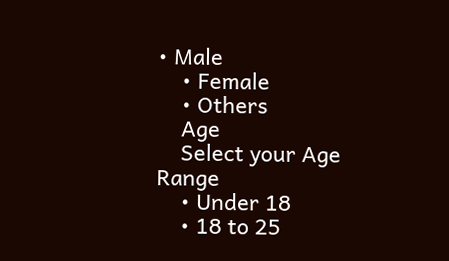• Male
    • Female
    • Others
    Age
    Select your Age Range
    • Under 18
    • 18 to 25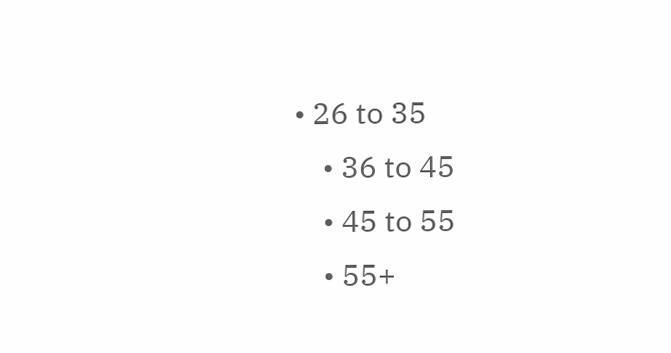• 26 to 35
    • 36 to 45
    • 45 to 55
    • 55+